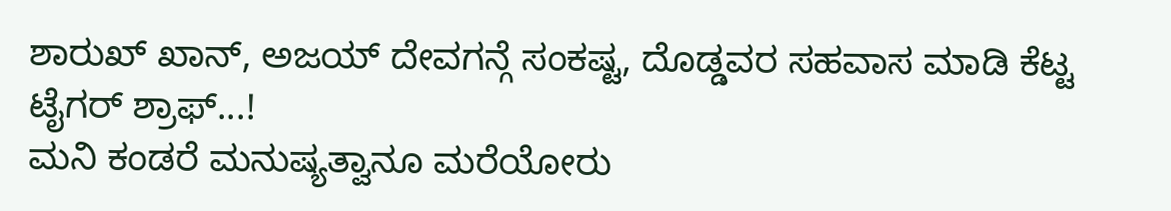ಶಾರುಖ್ ಖಾನ್, ಅಜಯ್ ದೇವಗನ್ಗೆ ಸಂಕಷ್ಟ, ದೊಡ್ಡವರ ಸಹವಾಸ ಮಾಡಿ ಕೆಟ್ಟ ಟೈಗರ್ ಶ್ರಾಫ್...!
ಮನಿ ಕಂಡರೆ ಮನುಷ್ಯತ್ವಾನೂ ಮರೆಯೋರು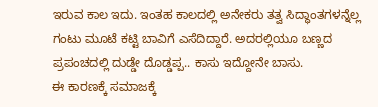ಇರುವ ಕಾಲ ಇದು. ಇಂತಹ ಕಾಲದಲ್ಲಿ ಅನೇಕರು ತತ್ವ ಸಿದ್ಧಾಂತಗಳನ್ನೆಲ್ಲ ಗಂಟು ಮೂಟೆ ಕಟ್ಟಿ ಬಾವಿಗೆ ಎಸೆದಿದ್ದಾರೆ. ಅದರಲ್ಲಿಯೂ ಬಣ್ಣದ ಪ್ರಪಂಚದಲ್ಲಿ ದುಡ್ಡೇ ದೊಡ್ಡಪ್ಪ.. ಕಾಸು ಇದ್ದೋನೇ ಬಾಸು.
ಈ ಕಾರಣಕ್ಕೆ ಸಮಾಜಕ್ಕೆ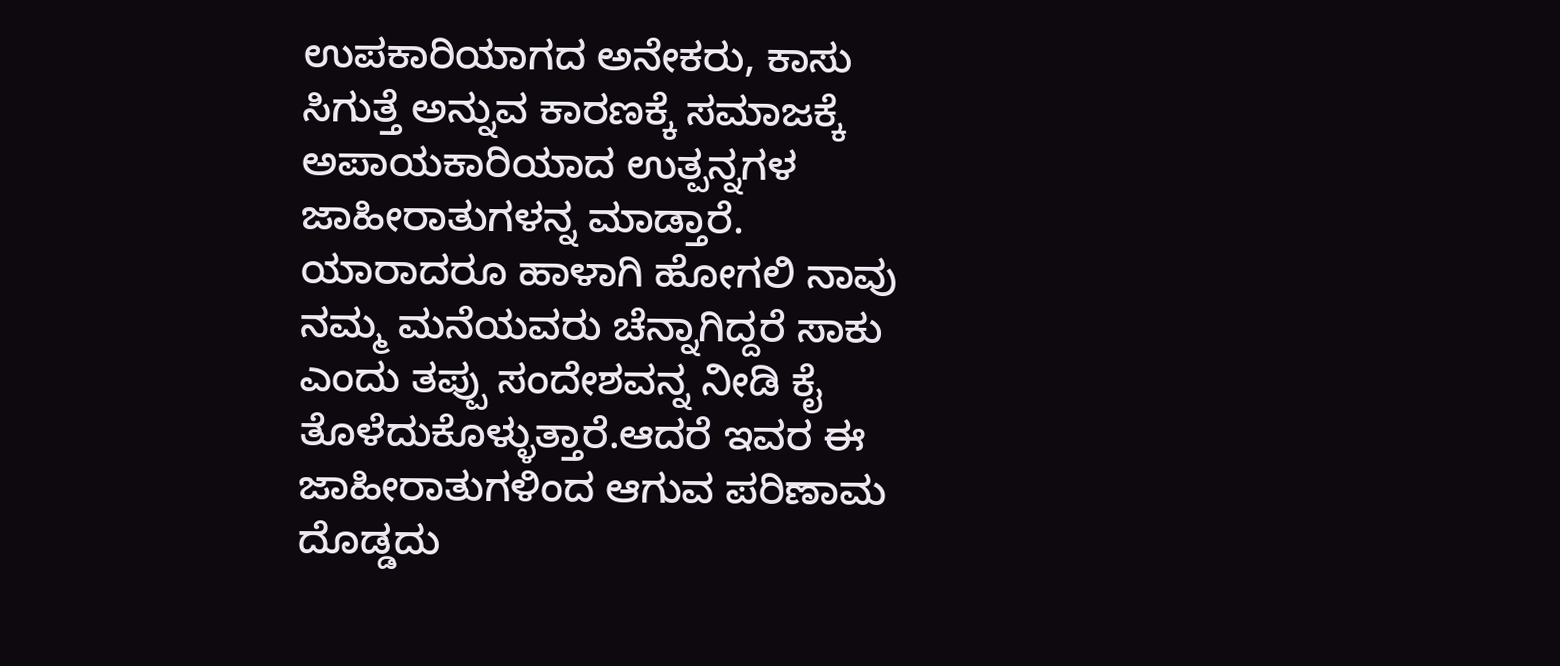ಉಪಕಾರಿಯಾಗದ ಅನೇಕರು, ಕಾಸು ಸಿಗುತ್ತೆ ಅನ್ನುವ ಕಾರಣಕ್ಕೆ ಸಮಾಜಕ್ಕೆ ಅಪಾಯಕಾರಿಯಾದ ಉತ್ಪನ್ನಗಳ ಜಾಹೀರಾತುಗಳನ್ನ ಮಾಡ್ತಾರೆ. ಯಾರಾದರೂ ಹಾಳಾಗಿ ಹೋಗಲಿ ನಾವು ನಮ್ಮ ಮನೆಯವರು ಚೆನ್ನಾಗಿದ್ದರೆ ಸಾಕು ಎಂದು ತಪ್ಪು ಸಂದೇಶವನ್ನ ನೀಡಿ ಕೈ ತೊಳೆದುಕೊಳ್ಳುತ್ತಾರೆ.ಆದರೆ ಇವರ ಈ ಜಾಹೀರಾತುಗಳಿಂದ ಆಗುವ ಪರಿಣಾಮ ದೊಡ್ಡದು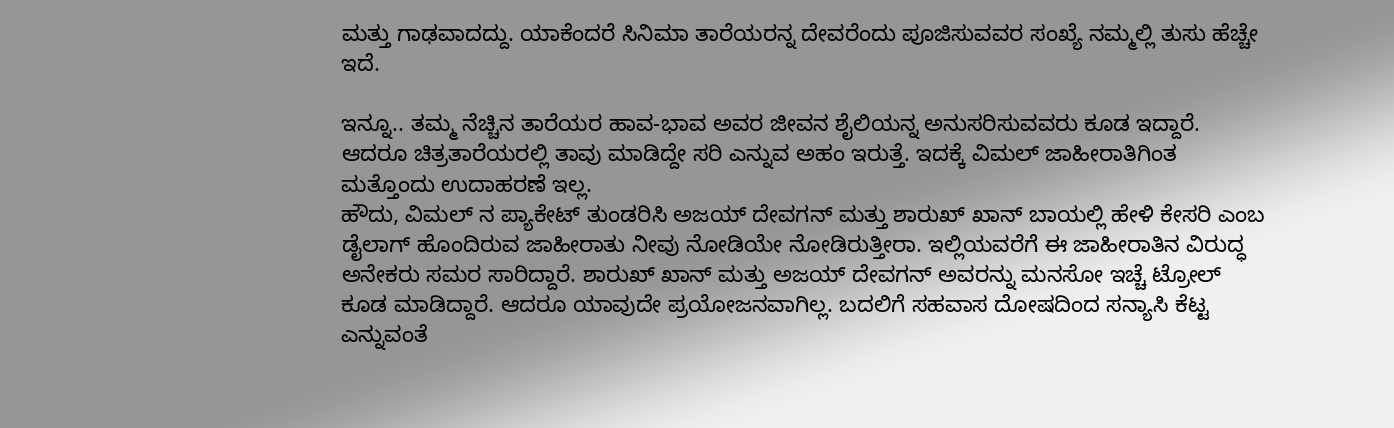ಮತ್ತು ಗಾಢವಾದದ್ದು. ಯಾಕೆಂದರೆ ಸಿನಿಮಾ ತಾರೆಯರನ್ನ ದೇವರೆಂದು ಪೂಜಿಸುವವರ ಸಂಖ್ಯೆ ನಮ್ಮಲ್ಲಿ ತುಸು ಹೆಚ್ಚೇ ಇದೆ.

ಇನ್ನೂ.. ತಮ್ಮ ನೆಚ್ಚಿನ ತಾರೆಯರ ಹಾವ-ಭಾವ ಅವರ ಜೀವನ ಶೈಲಿಯನ್ನ ಅನುಸರಿಸುವವರು ಕೂಡ ಇದ್ದಾರೆ. ಆದರೂ ಚಿತ್ರತಾರೆಯರಲ್ಲಿ ತಾವು ಮಾಡಿದ್ದೇ ಸರಿ ಎನ್ನುವ ಅಹಂ ಇರುತ್ತೆ. ಇದಕ್ಕೆ ವಿಮಲ್ ಜಾಹೀರಾತಿಗಿಂತ ಮತ್ತೊಂದು ಉದಾಹರಣೆ ಇಲ್ಲ.
ಹೌದು, ವಿಮಲ್ ನ ಪ್ಯಾಕೇಟ್ ತುಂಡರಿಸಿ ಅಜಯ್ ದೇವಗನ್ ಮತ್ತು ಶಾರುಖ್ ಖಾನ್ ಬಾಯಲ್ಲಿ ಹೇಳಿ ಕೇಸರಿ ಎಂಬ ಡೈಲಾಗ್ ಹೊಂದಿರುವ ಜಾಹೀರಾತು ನೀವು ನೋಡಿಯೇ ನೋಡಿರುತ್ತೀರಾ. ಇಲ್ಲಿಯವರೆಗೆ ಈ ಜಾಹೀರಾತಿನ ವಿರುದ್ಧ ಅನೇಕರು ಸಮರ ಸಾರಿದ್ದಾರೆ. ಶಾರುಖ್ ಖಾನ್ ಮತ್ತು ಅಜಯ್ ದೇವಗನ್ ಅವರನ್ನು ಮನಸೋ ಇಚ್ಚೆ ಟ್ರೋಲ್ ಕೂಡ ಮಾಡಿದ್ದಾರೆ. ಆದರೂ ಯಾವುದೇ ಪ್ರಯೋಜನವಾಗಿಲ್ಲ. ಬದಲಿಗೆ ಸಹವಾಸ ದೋಷದಿಂದ ಸನ್ಯಾಸಿ ಕೆಟ್ಟ ಎನ್ನುವಂತೆ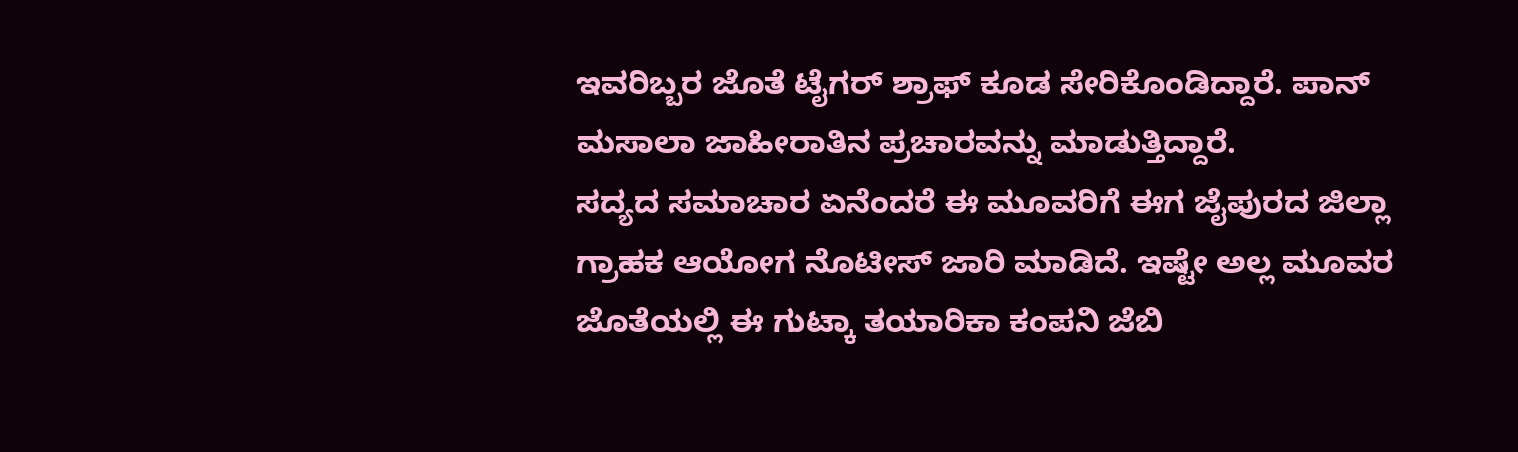ಇವರಿಬ್ಬರ ಜೊತೆ ಟೈಗರ್ ಶ್ರಾಫ್ ಕೂಡ ಸೇರಿಕೊಂಡಿದ್ದಾರೆ. ಪಾನ್ ಮಸಾಲಾ ಜಾಹೀರಾತಿನ ಪ್ರಚಾರವನ್ನು ಮಾಡುತ್ತಿದ್ದಾರೆ.
ಸದ್ಯದ ಸಮಾಚಾರ ಏನೆಂದರೆ ಈ ಮೂವರಿಗೆ ಈಗ ಜೈಪುರದ ಜಿಲ್ಲಾ ಗ್ರಾಹಕ ಆಯೋಗ ನೊಟೀಸ್ ಜಾರಿ ಮಾಡಿದೆ. ಇಷ್ಟೇ ಅಲ್ಲ ಮೂವರ ಜೊತೆಯಲ್ಲಿ ಈ ಗುಟ್ಕಾ ತಯಾರಿಕಾ ಕಂಪನಿ ಜೆಬಿ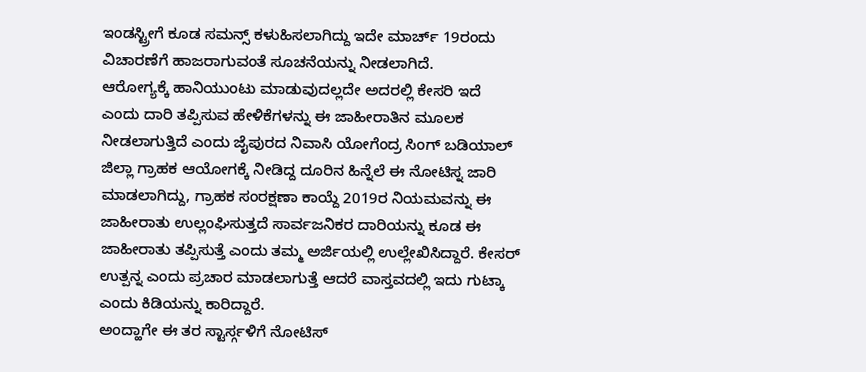ಇಂಡಸ್ಟ್ರೀಗೆ ಕೂಡ ಸಮನ್ಸ್ ಕಳುಹಿಸಲಾಗಿದ್ದು ಇದೇ ಮಾರ್ಚ್ 19ರಂದು ವಿಚಾರಣೆಗೆ ಹಾಜರಾಗುವಂತೆ ಸೂಚನೆಯನ್ನು ನೀಡಲಾಗಿದೆ.
ಆರೋಗ್ಯಕ್ಕೆ ಹಾನಿಯುಂಟು ಮಾಡುವುದಲ್ಲದೇ ಅದರಲ್ಲಿ ಕೇಸರಿ ಇದೆ ಎಂದು ದಾರಿ ತಪ್ಪಿಸುವ ಹೇಳಿಕೆಗಳನ್ನು ಈ ಜಾಹೀರಾತಿನ ಮೂಲಕ ನೀಡಲಾಗುತ್ತಿದೆ ಎಂದು ಜೈಪುರದ ನಿವಾಸಿ ಯೋಗೆಂದ್ರ ಸಿಂಗ್ ಬಡಿಯಾಲ್ ಜಿಲ್ಲಾ ಗ್ರಾಹಕ ಆಯೋಗಕ್ಕೆ ನೀಡಿದ್ದ ದೂರಿನ ಹಿನ್ನೆಲೆ ಈ ನೋಟಿಸ್ನ ಜಾರಿ ಮಾಡಲಾಗಿದ್ದು, ಗ್ರಾಹಕ ಸಂರಕ್ಷಣಾ ಕಾಯ್ದೆ 2019ರ ನಿಯಮವನ್ನು ಈ ಜಾಹೀರಾತು ಉಲ್ಲಂಘಿಸುತ್ತದೆ ಸಾರ್ವಜನಿಕರ ದಾರಿಯನ್ನು ಕೂಡ ಈ ಜಾಹೀರಾತು ತಪ್ಪಿಸುತ್ತೆ ಎಂದು ತಮ್ಮ ಅರ್ಜಿಯಲ್ಲಿ ಉಲ್ಲೇಖಿಸಿದ್ದಾರೆ. ಕೇಸರ್ ಉತ್ಪನ್ನ ಎಂದು ಪ್ರಚಾರ ಮಾಡಲಾಗುತ್ತೆ ಆದರೆ ವಾಸ್ತವದಲ್ಲಿ ಇದು ಗುಟ್ಕಾ ಎಂದು ಕಿಡಿಯನ್ನು ಕಾರಿದ್ದಾರೆ.
ಅಂದ್ಹಾಗೇ ಈ ತರ ಸ್ಟಾರ್ಸ್ಗಳಿಗೆ ನೋಟಿಸ್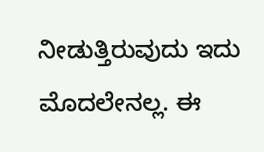ನೀಡುತ್ತಿರುವುದು ಇದು ಮೊದಲೇನಲ್ಲ. ಈ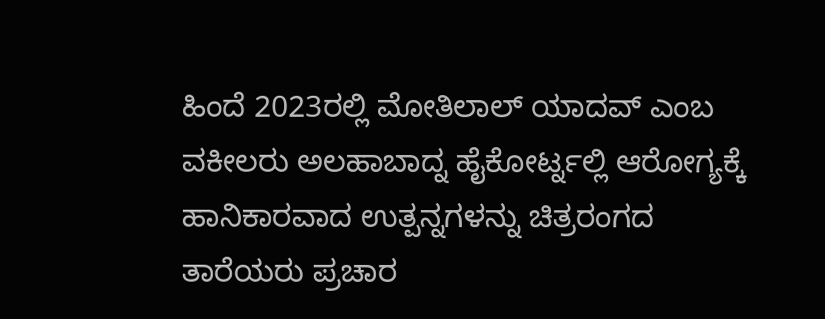ಹಿಂದೆ 2023ರಲ್ಲಿ ಮೋತಿಲಾಲ್ ಯಾದವ್ ಎಂಬ ವಕೀಲರು ಅಲಹಾಬಾದ್ನ ಹೈಕೋರ್ಟ್ನಲ್ಲಿ ಆರೋಗ್ಯಕ್ಕೆ ಹಾನಿಕಾರವಾದ ಉತ್ಪನ್ನಗಳನ್ನು ಚಿತ್ರರಂಗದ ತಾರೆಯರು ಪ್ರಚಾರ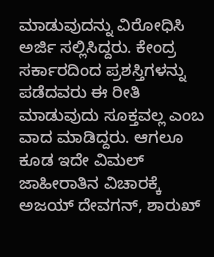ಮಾಡುವುದನ್ನು ವಿರೋಧಿಸಿ ಅರ್ಜಿ ಸಲ್ಲಿಸಿದ್ದರು. ಕೇಂದ್ರ ಸರ್ಕಾರದಿಂದ ಪ್ರಶಸ್ತಿಗಳನ್ನು ಪಡೆದವರು ಈ ರೀತಿ ಮಾಡುವುದು ಸೂಕ್ತವಲ್ಲ ಎಂಬ ವಾದ ಮಾಡಿದ್ದರು. ಆಗಲೂ ಕೂಡ ಇದೇ ವಿಮಲ್ ಜಾಹೀರಾತಿನ ವಿಚಾರಕ್ಕೆ ಅಜಯ್ ದೇವಗನ್, ಶಾರುಖ್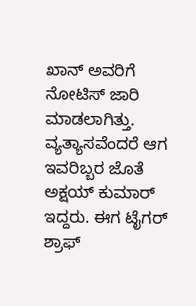ಖಾನ್ ಅವರಿಗೆ ನೋಟಿಸ್ ಜಾರಿ ಮಾಡಲಾಗಿತ್ತು. ವ್ಯತ್ಯಾಸವೆಂದರೆ ಆಗ ಇವರಿಬ್ಬರ ಜೊತೆ ಅಕ್ಷಯ್ ಕುಮಾರ್ ಇದ್ದರು. ಈಗ ಟೈಗರ್ ಶ್ರಾಫ್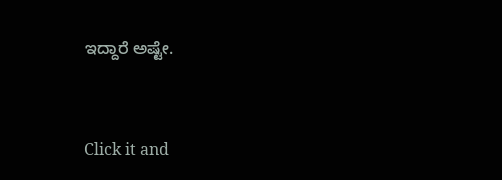ಇದ್ದಾರೆ ಅಷ್ಟೇ.


Click it and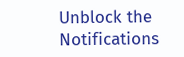Unblock the Notifications